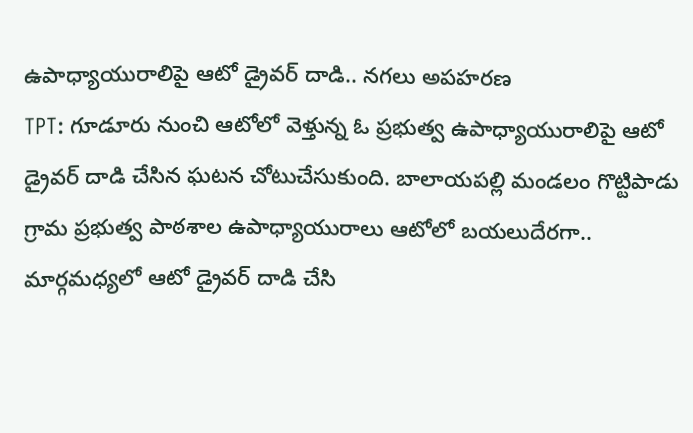ఉపాధ్యాయురాలిపై ఆటో డ్రైవర్ దాడి.. నగలు అపహరణ
TPT: గూడూరు నుంచి ఆటోలో వెళ్తున్న ఓ ప్రభుత్వ ఉపాధ్యాయురాలిపై ఆటో డ్రైవర్ దాడి చేసిన ఘటన చోటుచేసుకుంది. బాలాయపల్లి మండలం గొట్టిపాడు గ్రామ ప్రభుత్వ పాఠశాల ఉపాధ్యాయురాలు ఆటోలో బయలుదేరగా.. మార్గమధ్యలో ఆటో డ్రైవర్ దాడి చేసి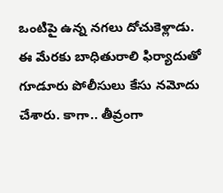ఒంటిపై ఉన్న నగలు దోచుకెళ్లాడు. ఈ మేరకు బాధితురాలి ఫిర్యాదుతో గూడూరు పోలీసులు కేసు నమోదు చేశారు. కాగా.. తీవ్రంగా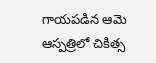గాయపడిన ఆమె ఆస్పత్రిలో చికిత్స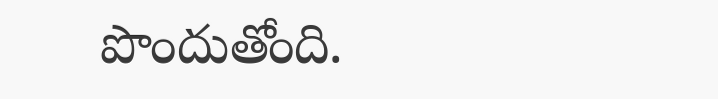పొందుతోంది.